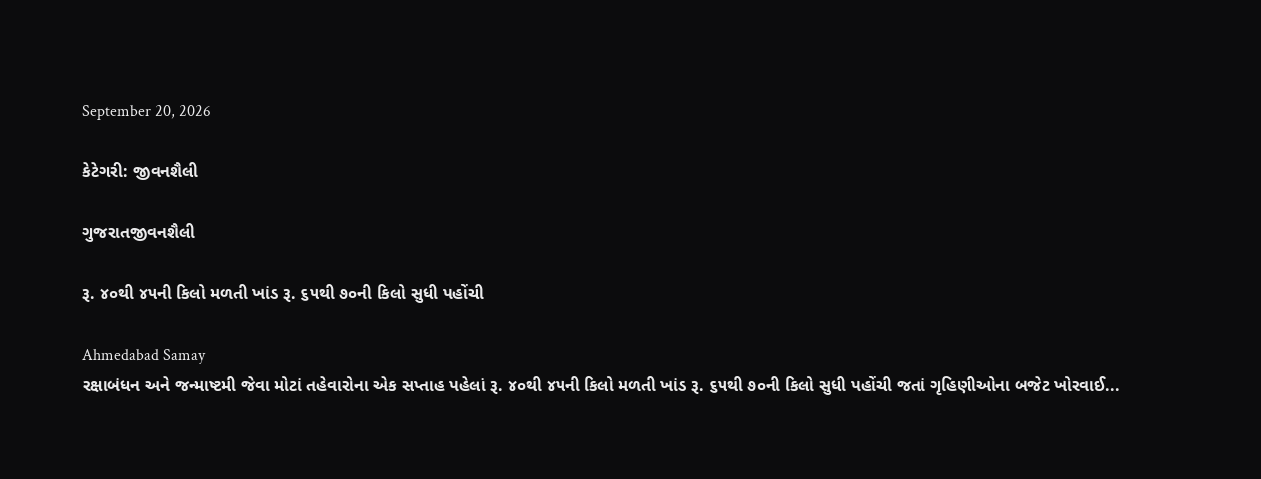September 20, 2026

કેટેગરી: જીવનશૈલી

ગુજરાતજીવનશૈલી

રૂ. ૪૦થી ૪૫ની કિલો મળતી ખાંડ રૂ. ૬૫થી ૭૦ની કિલો સુધી પહોંચી

Ahmedabad Samay
રક્ષાબંધન અને જન્‍માષ્ટમી જેવા મોટાં તહેવારોના એક સપ્તાહ પહેલાં રૂ. ૪૦થી ૪૫ની કિલો મળતી ખાંડ રૂ. ૬૫થી ૭૦ની કિલો સુધી પહોંચી જતાં ગૃહિણીઓના બજેટ ખોરવાઈ...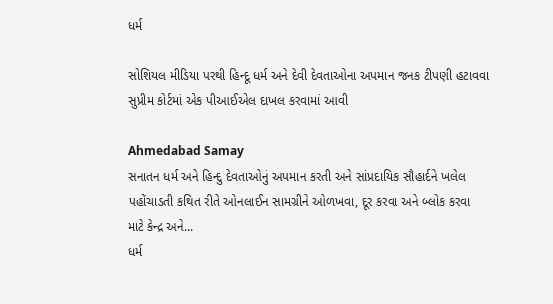ધર્મ

સોશિયલ મીડિયા પરથી હિન્દૂ ધર્મ અને દેવી દેવતાઓના અપમાન જનક ટીપણી હટાવવા સુપ્રીમ કોર્ટમાં એક પીઆઈએલ દાખલ કરવામાં આવી

Ahmedabad Samay
સનાતન ધર્મ અને હિન્દુ દેવતાઓનું અપમાન કરતી અને સાંપ્રદાયિક સૌહાર્દને ખલેલ પહોંચાડતી કથિત રીતે ઓનલાઈન સામગ્રીને ઓળખવા, દૂર કરવા અને બ્લોક કરવા માટે કેન્દ્ર અને...
ધર્મ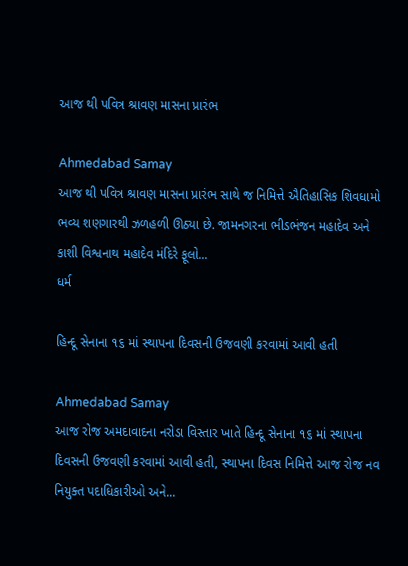આજ થી પવિત્ર શ્રાવણ માસના પ્રારંભ

Ahmedabad Samay
આજ થી પવિત્ર શ્રાવણ માસના પ્રારંભ સાથે જ નિમિત્તે ઐતિહાસિક શિવધામો ભવ્ય શણગારથી ઝળહળી ઊઠ્યા છે. જામનગરના ભીડભંજન મહાદેવ અને કાશી વિશ્વનાથ મહાદેવ મંદિરે ફૂલો...
ધર્મ

હિન્દૂ સેનાના ૧૬ માં સ્થાપના દિવસની ઉજવણી કરવામાં આવી હતી

Ahmedabad Samay
આજ રોજ અમદાવાદના નરોડા વિસ્તાર ખાતે હિન્દૂ સેનાના ૧૬ માં સ્થાપના દિવસની ઉજવણી કરવામાં આવી હતી, સ્થાપના દિવસ નિમિત્તે આજ રોજ નવ નિયુક્ત પદાધિકારીઓ અને...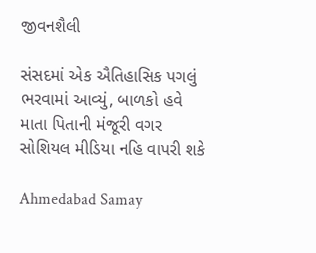જીવનશૈલી

સંસદમાં એક ઐતિહાસિક પગલું ભરવામાં આવ્યું, બાળકો હવે માતા પિતાની મંજૂરી વગર સોશિયલ મીડિયા નહિ વાપરી શકે

Ahmedabad Samay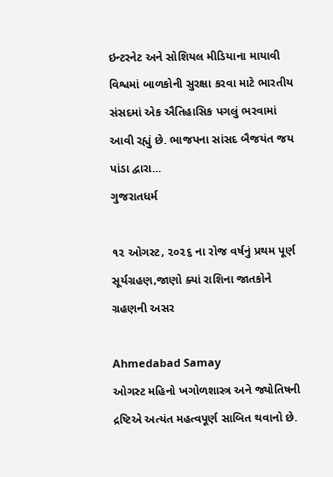ઇન્‍ટરનેટ અને સોશિયલ મીડિયાના માયાવી વિશ્વમાં બાળકોની સુરક્ષા કરવા માટે ભારતીય સંસદમાં એક ઐતિહાસિક પગલું ભરવામાં આવી રહ્યું છે. ભાજપના સાંસદ બૈજયંત જય પાંડા દ્વારા...
ગુજરાતધર્મ

૧૨ ઓગસ્ટ, ૨૦૨૬ ના રોજ વર્ષનું પ્રથમ પૂર્ણ સૂર્યગ્રહણ,જાણો ક્યાં રાશિના જાતકોને ગ્રહણની અસર

Ahmedabad Samay
ઓગસ્ટ મહિનો ખગોળશાસ્ત્ર અને જ્યોતિષની દ્રષ્ટિએ અત્યંત મહત્વપૂર્ણ સાબિત થવાનો છે.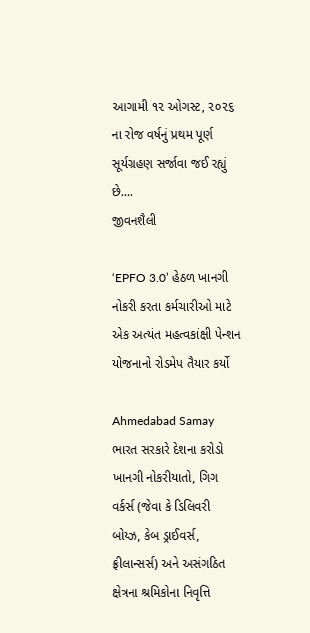આગામી ૧૨ ઓગસ્ટ, ૨૦૨૬ ના રોજ વર્ષનું પ્રથમ પૂર્ણ સૂર્યગ્રહણ સર્જાવા જઈ રહ્યું છે....
જીવનશૈલી

‘EPFO 3.0’ હેઠળ ખાનગી નોકરી કરતા કર્મચારીઓ માટે એક અત્યંત મહત્વકાંક્ષી પેન્શન યોજનાનો રોડમેપ તૈયાર કર્યો

Ahmedabad Samay
ભારત સરકારે દેશના કરોડો ખાનગી નોકરીયાતો, ગિગ વર્કર્સ (જેવા કે ડિલિવરી બોય્ઝ, કેબ ડ્રાઈવર્સ, ફ્રીલાન્સર્સ) અને અસંગઠિત ક્ષેત્રના શ્રમિકોના નિવૃત્તિ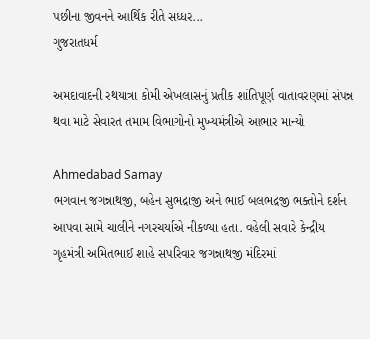પછીના જીવનને આર્થિક રીતે સધ્ધર...
ગુજરાતધર્મ

અમદાવાદની રથયાત્રા કોમી એખલાસનું પ્રતીક શાંતિપૂર્ણ વાતાવરણમાં સંપન્ન થવા માટે સેવારત તમામ વિભાગોનો મુખ્યમંત્રીએ આભાર માન્યો

Ahmedabad Samay
ભગવાન જગન્નાથજી, બહેન સુભદ્રાજી અને ભાઈ બલભદ્રજી ભક્તોને દર્શન આપવા સામે ચાલીને નગરચર્યાએ નીકળ્યા હતા. વહેલી સવારે કેન્દ્રીય ગૃહમંત્રી અમિતભાઈ શાહે સપરિવાર જગન્નાથજી મંદિરમાં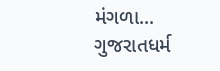મંગળા...
ગુજરાતધર્મ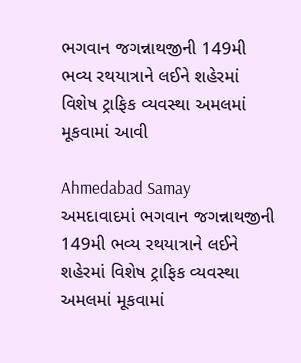ભગવાન જગન્નાથજીની 149મી ભવ્ય રથયાત્રાને લઈને શહેરમાં વિશેષ ટ્રાફિક વ્યવસ્થા અમલમાં મૂકવામાં આવી

Ahmedabad Samay
અમદાવાદમાં ભગવાન જગન્નાથજીની 149મી ભવ્ય રથયાત્રાને લઈને શહેરમાં વિશેષ ટ્રાફિક વ્યવસ્થા અમલમાં મૂકવામાં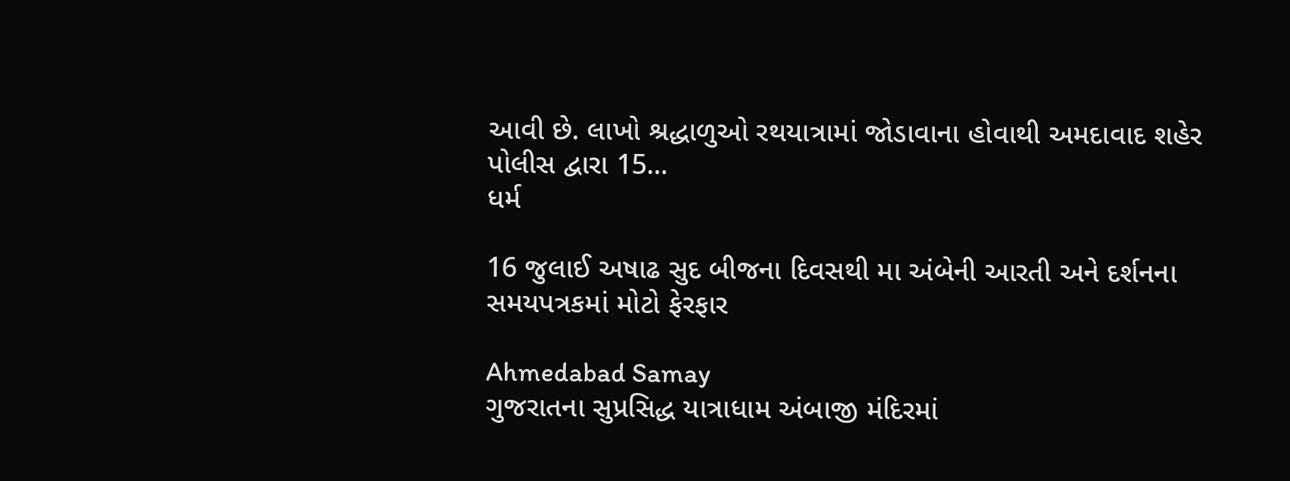આવી છે. લાખો શ્રદ્ધાળુઓ રથયાત્રામાં જોડાવાના હોવાથી અમદાવાદ શહેર પોલીસ દ્વારા 15...
ધર્મ

16 જુલાઈ અષાઢ સુદ બીજના દિવસથી મા અંબેની આરતી અને દર્શનના સમયપત્રકમાં મોટો ફેરફાર

Ahmedabad Samay
ગુજરાતના સુપ્રસિદ્ધ યાત્રાધામ અંબાજી મંદિરમાં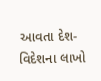આવતા દેશ-વિદેશના લાખો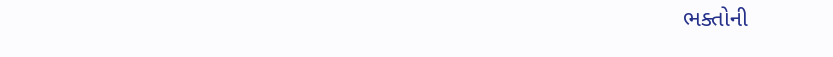ભક્તોની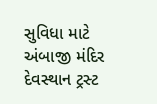સુવિધા માટે અંબાજી મંદિર દેવસ્થાન ટ્રસ્ટ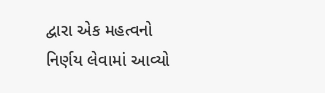દ્વારા એક મહત્વનો નિર્ણય લેવામાં આવ્યો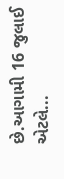છે.આગામી 16 જુલાઈ એટલે...